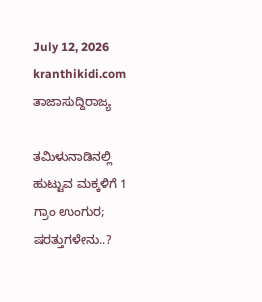July 12, 2026
kranthikidi.com
ತಾಜಾಸುದ್ದಿರಾಜ್ಯ

ತಮಿಳುನಾಡಿನಲ್ಲಿ ಹುಟ್ಟುವ ಮಕ್ಕಳಿಗೆ 1 ಗ್ರಾಂ ಉಂಗುರ; ಷರತ್ತುಗಳೇನು..?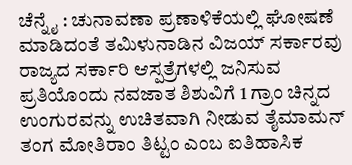ಚೆನ್ನೈ : ಚುನಾವಣಾ ಪ್ರಣಾಳಿಕೆಯಲ್ಲಿ ಘೋಷಣೆ ಮಾಡಿದಂತೆ ತಮಿಳುನಾಡಿನ ವಿಜಯ್‌ ಸರ್ಕಾರವು ರಾಜ್ಯದ ಸರ್ಕಾರಿ ಆಸ್ಪತ್ರೆಗಳಲ್ಲಿ ಜನಿಸುವ ಪ್ರತಿಯೊಂದು ನವಜಾತ ಶಿಶುವಿಗೆ 1 ಗ್ರಾಂ ಚಿನ್ನದ ಉಂಗುರವನ್ನು ಉಚಿತವಾಗಿ ನೀಡುವ ತೈಮಾಮನ್‌ ತಂಗ ಮೋತಿರಾಂ ತಿಟ್ಟಂ ಎಂಬ ಐತಿಹಾಸಿಕ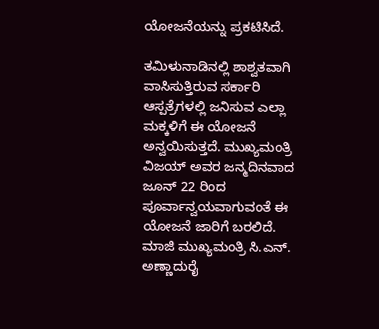ಯೋಜನೆಯನ್ನು ಪ್ರಕಟಿಸಿದೆ.

ತಮಿಳುನಾಡಿನಲ್ಲಿ ಶಾಶ್ವತವಾಗಿ ವಾಸಿಸುತ್ತಿರುವ ಸರ್ಕಾರಿ ಆಸ್ಪತ್ರೆಗಳಲ್ಲಿ ಜನಿಸುವ ಎಲ್ಲಾ ಮಕ್ಕಳಿಗೆ ಈ ಯೋಜನೆ ಅನ್ವಯಿಸುತ್ತದೆ. ಮುಖ್ಯಮಂತ್ರಿ ವಿಜಯ್ ಅವರ ಜನ್ಮದಿನವಾದ ಜೂನ್ 22 ರಿಂದ ಪೂರ್ವಾನ್ವಯವಾಗುವಂತೆ ಈ ಯೋಜನೆ ಜಾರಿಗೆ ಬರಲಿದೆ. ಮಾಜಿ ಮುಖ್ಯಮಂತ್ರಿ ಸಿ.ಎನ್. ಅಣ್ಣಾದುರೈ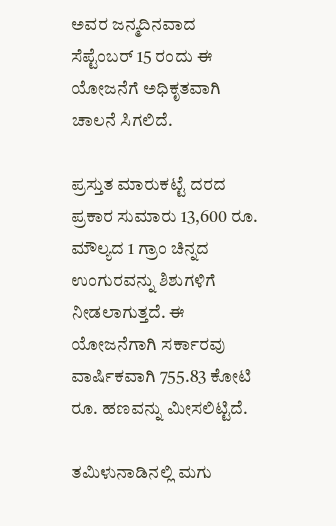ಅವರ ಜನ್ಮದಿನವಾದ ಸೆಪ್ಟೆಂಬರ್ 15 ರಂದು ಈ ಯೋಜನೆಗೆ ಅಧಿಕೃತವಾಗಿ ಚಾಲನೆ ಸಿಗಲಿದೆ.

ಪ್ರಸ್ತುತ ಮಾರುಕಟ್ಟೆ ದರದ ಪ್ರಕಾರ ಸುಮಾರು 13,600 ರೂ. ಮೌಲ್ಯದ 1 ಗ್ರಾಂ ಚಿನ್ನದ ಉಂಗುರವನ್ನು ಶಿಶುಗಳಿಗೆ ನೀಡಲಾಗುತ್ತದೆ. ಈ ಯೋಜನೆಗಾಗಿ ಸರ್ಕಾರವು ವಾರ್ಷಿಕವಾಗಿ 755.83 ಕೋಟಿ ರೂ. ಹಣವನ್ನು ಮೀಸಲಿಟ್ಟಿದೆ.

ತಮಿಳುನಾಡಿನಲ್ಲಿ ಮಗು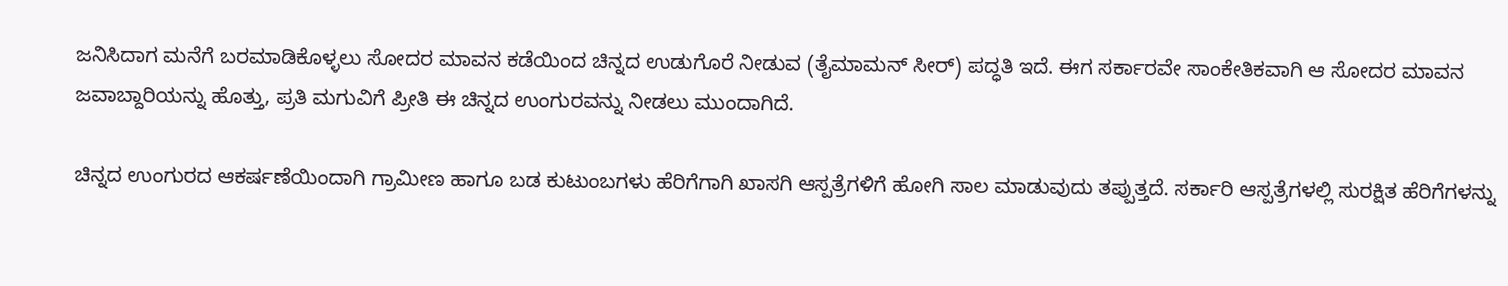ಜನಿಸಿದಾಗ ಮನೆಗೆ ಬರಮಾಡಿಕೊಳ್ಳಲು ಸೋದರ ಮಾವನ ಕಡೆಯಿಂದ ಚಿನ್ನದ ಉಡುಗೊರೆ ನೀಡುವ (ತೈಮಾಮನ್ ಸೀರ್) ಪದ್ಧತಿ ಇದೆ. ಈಗ ಸರ್ಕಾರವೇ ಸಾಂಕೇತಿಕವಾಗಿ ಆ ಸೋದರ ಮಾವನ ಜವಾಬ್ದಾರಿಯನ್ನು ಹೊತ್ತು, ಪ್ರತಿ ಮಗುವಿಗೆ ಪ್ರೀತಿ ಈ ಚಿನ್ನದ ಉಂಗುರವನ್ನು ನೀಡಲು ಮುಂದಾಗಿದೆ.

ಚಿನ್ನದ ಉಂಗುರದ ಆಕರ್ಷಣೆಯಿಂದಾಗಿ ಗ್ರಾಮೀಣ ಹಾಗೂ ಬಡ ಕುಟುಂಬಗಳು ಹೆರಿಗೆಗಾಗಿ ಖಾಸಗಿ ಆಸ್ಪತ್ರೆಗಳಿಗೆ ಹೋಗಿ ಸಾಲ ಮಾಡುವುದು ತಪ್ಪುತ್ತದೆ. ಸರ್ಕಾರಿ ಆಸ್ಪತ್ರೆಗಳಲ್ಲಿ ಸುರಕ್ಷಿತ ಹೆರಿಗೆಗಳನ್ನು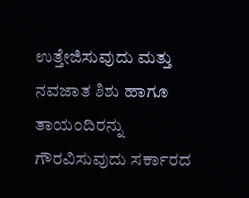ಉತ್ತೇಜಿಸುವುದು ಮತ್ತು ನವಜಾತ ಶಿಶು ಹಾಗೂ ತಾಯಂದಿರನ್ನು ಗೌರವಿಸುವುದು ಸರ್ಕಾರದ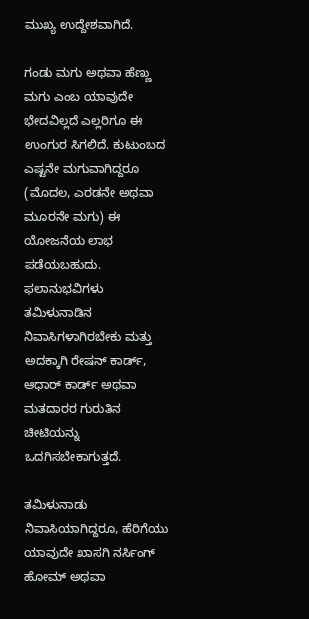ಮುಖ್ಯ ಉದ್ದೇಶವಾಗಿದೆ.

ಗಂಡು ಮಗು ಅಥವಾ ಹೆಣ್ಣು ಮಗು ಎಂಬ ಯಾವುದೇ ಭೇದವಿಲ್ಲದೆ ಎಲ್ಲರಿಗೂ ಈ ಉಂಗುರ ಸಿಗಲಿದೆ. ಕುಟುಂಬದ ಎಷ್ಟನೇ ಮಗುವಾಗಿದ್ದರೂ (ಮೊದಲ, ಎರಡನೇ ಅಥವಾ ಮೂರನೇ ಮಗು) ಈ ಯೋಜನೆಯ ಲಾಭ ಪಡೆಯಬಹುದು. ಫಲಾನುಭವಿಗಳು ತಮಿಳುನಾಡಿನ ನಿವಾಸಿಗಳಾಗಿರಬೇಕು ಮತ್ತು ಅದಕ್ಕಾಗಿ ರೇಷನ್ ಕಾರ್ಡ್, ಆಧಾರ್ ಕಾರ್ಡ್ ಅಥವಾ ಮತದಾರರ ಗುರುತಿನ ಚೀಟಿಯನ್ನು ಒದಗಿಸಬೇಕಾಗುತ್ತದೆ.

ತಮಿಳುನಾಡು ನಿವಾಸಿಯಾಗಿದ್ದರೂ, ಹೆರಿಗೆಯು ಯಾವುದೇ ಖಾಸಗಿ ನರ್ಸಿಂಗ್ ಹೋಮ್ ಅಥವಾ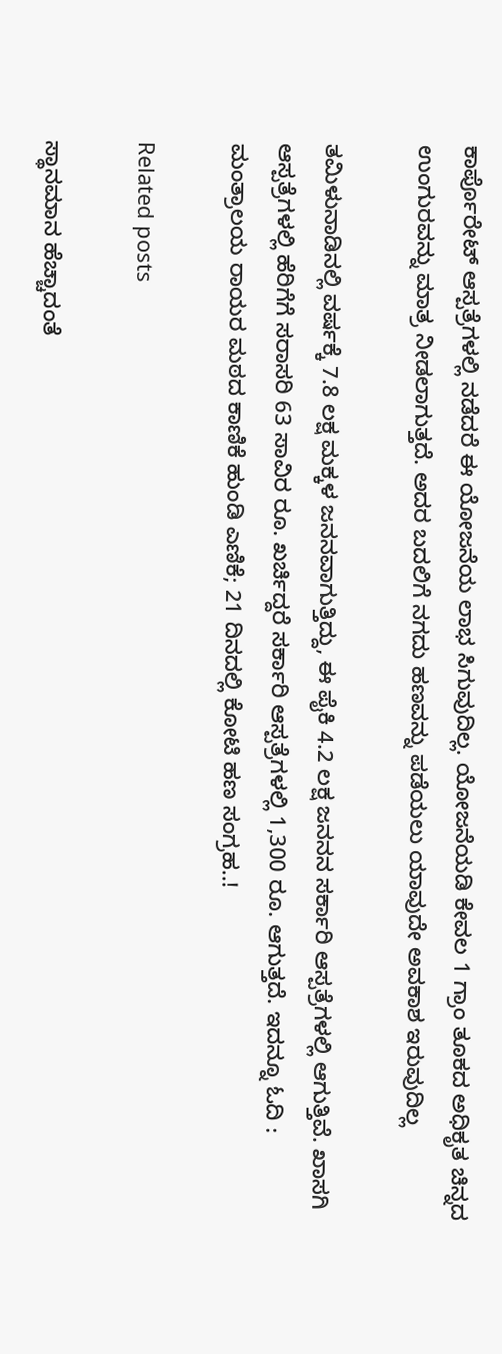ಕಾರ್ಪೊರೇಟ್ ಆಸ್ಪತ್ರೆಗಳಲ್ಲಿ ನಡೆದರೆ ಈ ಯೋಜನೆಯ ಲಾಭ ಸಿಗುವುದಿಲ್ಲ. ಯೋಜನೆಯಡಿ ಕೇವಲ 1 ಗ್ರಾಂ ತೂಕದ ಅಧಿಕೃತ ಚಿನ್ನದ ಉಂಗುರವನ್ನು ಮಾತ್ರ ನೀಡಲಾಗುತ್ತದೆ. ಅದರ ಬದಲಿಗೆ ನಗದು ಹಣವನ್ನು ಪಡೆಯಲು ಯಾವುದೇ ಅವಕಾಶ ಇರುವುದಿಲ್ಲ

ತಮಿಳುನಾಡಿನಲ್ಲಿ ವರ್ಷಕ್ಕೆ 7.8 ಲಕ್ಷ ಮಕ್ಕಳ ಜನನವಾಗುತ್ತಿದ್ದು, ಈ ಪೈಕಿ 4.2 ಲಕ್ಷ ಜನನನ ಸರ್ಕಾರಿ ಆಸ್ಪತ್ರೆಗಳಲ್ಲಿ ಆಗುತ್ತಿವೆ. ಖಾಸಗಿ ಆಸ್ಪತ್ರೆಗಳಲ್ಲಿ ಹೆರಿಗೆಗೆ ಸರಾಸರಿ 63 ಸಾವಿರ ರೂ. ಖರ್ಚಿದ್ದರೆ ಸರ್ಕಾರಿ ಆಸ್ಪತ್ರೆಗಳಲ್ಲಿ 1,300 ರೂ. ಆಗುತ್ತದೆ. ಇದನ್ನೂ ಓದಿ : ಮಂತ್ರಾಲಯ ರಾಯರ ಮಠದ ಕಾಣಿಕೆ ಹುಂಡಿ ಎಣಿಕೆ; 21 ದಿನದಲ್ಲಿ ಕೋಟಿ ಹಣ ಸಂಗ್ರಹ..!

Related posts

ಸ್ಥಾನಮಾನ ಹೆಚ್ಚಾದಂತೆ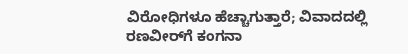ವಿರೋಧಿಗಳೂ ಹೆಚ್ಚಾಗುತ್ತಾರೆ; ವಿವಾದದಲ್ಲಿ ರಣವೀರ್‌ಗೆ ಕಂಗನಾ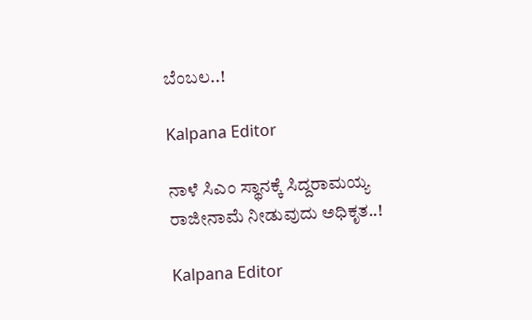ಬೆಂಬಲ..!

Kalpana Editor

ನಾಳೆ ಸಿಎಂ ಸ್ಥಾನಕ್ಕೆ ಸಿದ್ದರಾಮಯ್ಯ ರಾಜೀನಾಮೆ ನೀಡುವುದು ಅಧಿಕೃತ..!

Kalpana Editor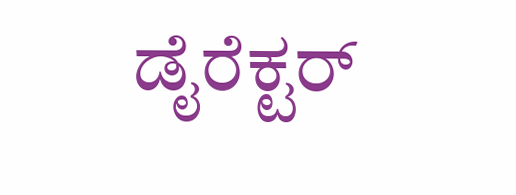ಡೈರೆಕ್ಟರ್‌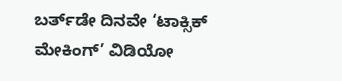ಬರ್ತ್‌ಡೇ ದಿನವೇ ‘ಟಾಕ್ಸಿಕ್ ಮೇಕಿಂಗ್’ ವಿಡಿಯೋ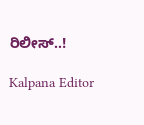ರಿಲೀಸ್..!

Kalpana Editor